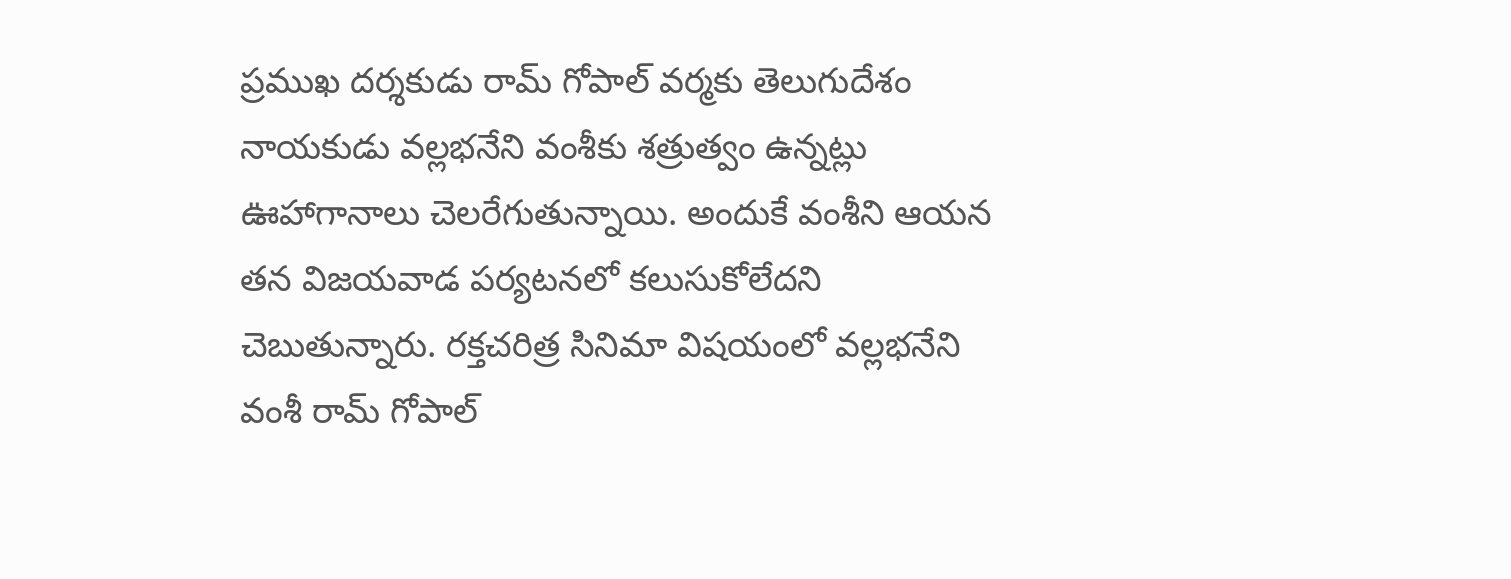ప్రముఖ దర్శకుడు రామ్ గోపాల్ వర్మకు తెలుగుదేశం నాయకుడు వల్లభనేని వంశీకు శత్రుత్వం ఉన్నట్లు ఊహాగానాలు చెలరేగుతున్నాయి. అందుకే వంశీని ఆయన తన విజయవాడ పర్యటనలో కలుసుకోలేదని చెబుతున్నారు. రక్తచరిత్ర సినిమా విషయంలో వల్లభనేని వంశీ రామ్ గోపాల్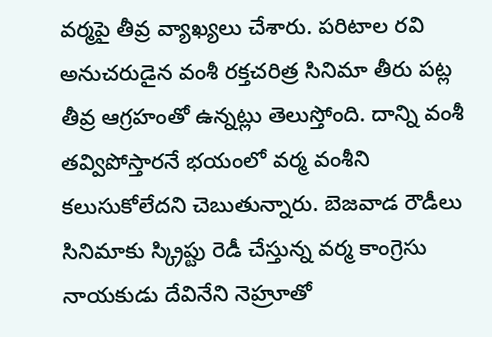వర్మపై తీవ్ర వ్యాఖ్యలు చేశారు. పరిటాల రవి అనుచరుడైన వంశీ రక్తచరిత్ర సినిమా తీరు పట్ల తీవ్ర ఆగ్రహంతో ఉన్నట్లు తెలుస్తోంది. దాన్ని వంశీ తవ్విపోస్తారనే భయంలో వర్మ వంశీని కలుసుకోలేదని చెబుతున్నారు. బెజవాడ రౌడీలు సినిమాకు స్క్రిప్టు రెడీ చేస్తున్న వర్మ కాంగ్రెసు నాయకుడు దేవినేని నెహ్రూతో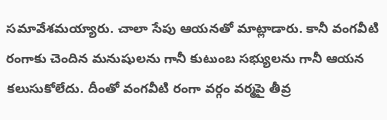సమావేశమయ్యారు. చాలా సేపు ఆయనతో మాట్లాడారు. కానీ వంగవీటి రంగాకు చెందిన మనుషులను గానీ కుటుంబ సభ్యులను గానీ ఆయన కలుసుకోలేదు. దీంతో వంగవీటి రంగా వర్గం వర్మపై తీవ్ర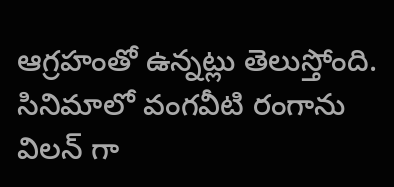ఆగ్రహంతో ఉన్నట్లు తెలుస్తోంది. సినిమాలో వంగవీటి రంగాను విలన్ గా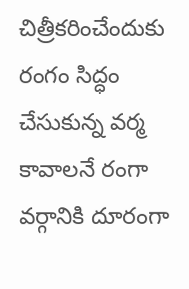చిత్రీకరించేందుకు రంగం సిద్ధం చేసుకున్న వర్మ కావాలనే రంగా వర్గానికి దూరంగా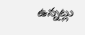ఉన్నట్లు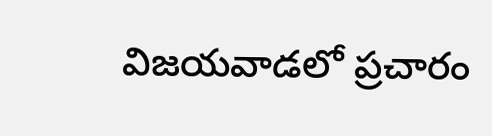విజయవాడలో ప్రచారం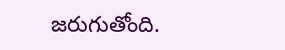జరుగుతోంది.